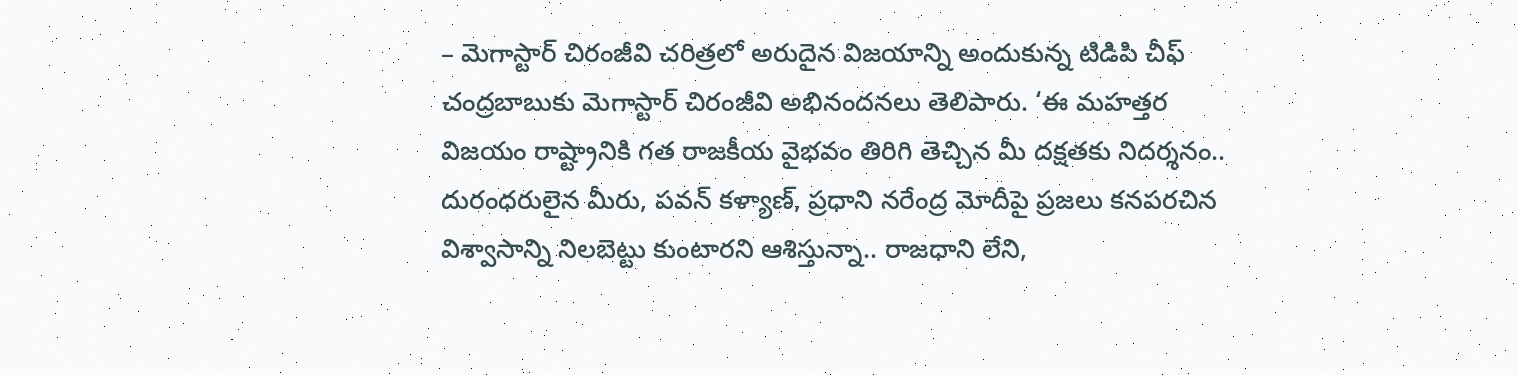– మెగాస్టార్ చిరంజీవి చరిత్రలో అరుదైన విజయాన్ని అందుకున్న టిడిపి చీఫ్ చంద్రబాబుకు మెగాస్టార్ చిరంజీవి అభినందనలు తెలిపారు. ‘ఈ మహత్తర విజయం రాష్ట్రానికి గత రాజకీయ వైభవం తిరిగి తెచ్చిన మీ దక్షతకు నిదర్శనం.. దురంధరులైన మీరు, పవన్ కళ్యాణ్, ప్రధాని నరేంద్ర మోదీపై ప్రజలు కనపరచిన విశ్వాసాన్ని నిలబెట్టు కుంటారని ఆశిస్తున్నా.. రాజధాని లేని,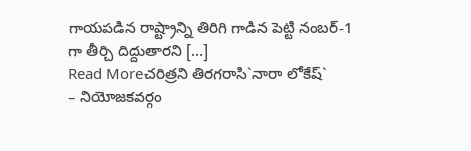గాయపడిన రాష్ట్రాన్ని తిరిగి గాడిన పెట్టి నంబర్-1 గా తీర్చి దిద్దుతారని […]
Read Moreచరిత్రని తిరగరాసి`నారా లోకేష్`
– నియోజకవర్గం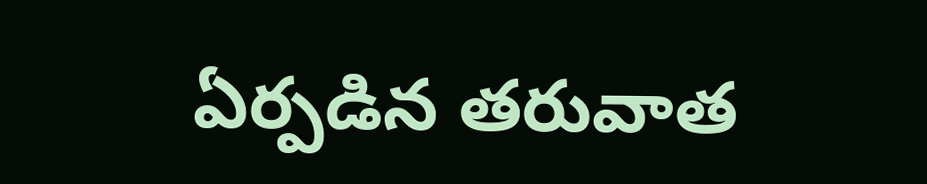ఏర్పడిన తరువాత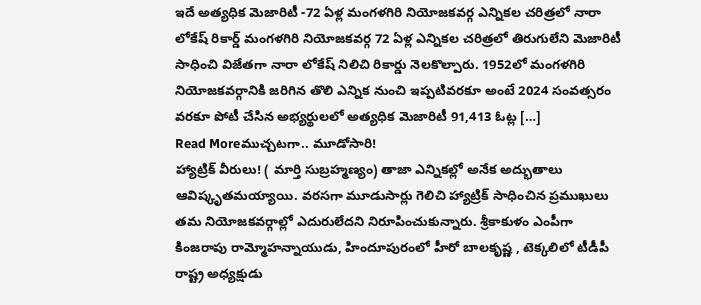ఇదే అత్యధిక మెజారిటీ -72 ఏళ్ల మంగళగిరి నియోజకవర్గ ఎన్నికల చరిత్రలో నారా లోకేష్ రికార్డ్ మంగళగిరి నియోజకవర్గ 72 ఏళ్ల ఎన్నికల చరిత్రలో తిరుగులేని మెజారిటీ సాధించి విజేతగా నారా లోకేష్ నిలిచి రికార్డు నెలకొల్పారు. 1952లో మంగళగిరి నియోజకవర్గానికి జరిగిన తొలి ఎన్నిక నుంచి ఇప్పటివరకూ అంటే 2024 సంవత్సరం వరకూ పోటీ చేసిన అభ్యర్థులలో అత్యధిక మెజారిటీ 91,413 ఓట్ల […]
Read Moreముచ్చటగా.. మూడోసారి!
హ్యాట్రిక్ వీరులు! ( మార్తి సుబ్రహ్మణ్యం) తాజా ఎన్నికల్లో అనేక అద్భుతాలు ఆవిష్కృతమయ్యాయి. వరసగా మూడుసార్లు గెలిచి హ్యాట్రిక్ సాధించిన ప్రముఖులు తమ నియోజకవర్గాల్లో ఎదురులేదని నిరూపించుకున్నారు. శ్రీకాకుళం ఎంపీగా కింజరాపు రామ్మోహన్నాయుడు, హిందూపురంలో హీరో బాలకృష్ణ , టెక్కలిలో టీడీపీ రాష్ట్ర అధ్యక్షుడు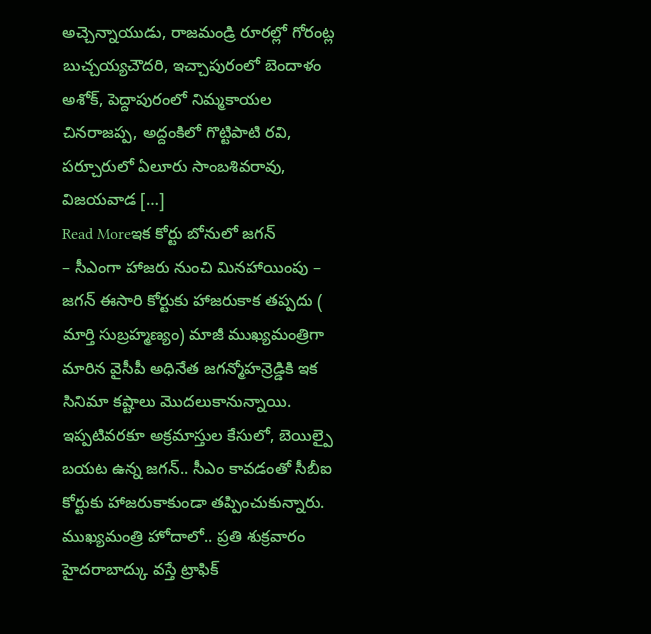అచ్చెన్నాయుడు, రాజమండ్రి రూరల్లో గోరంట్ల బుచ్చయ్యచౌదరి, ఇచ్చాపురంలో బెందాళం అశోక్, పెద్దాపురంలో నిమ్మకాయల చినరాజప్ప, అద్దంకిలో గొట్టిపాటి రవి, పర్చూరులో ఏలూరు సాంబశివరావు, విజయవాడ […]
Read Moreఇక కోర్టు బోనులో జగన్
– సీఎంగా హాజరు నుంచి మినహాయింపు – జగన్ ఈసారి కోర్టుకు హాజరుకాక తప్పదు ( మార్తి సుబ్రహ్మణ్యం) మాజీ ముఖ్యమంత్రిగా మారిన వైసీపీ అధినేత జగన్మోహన్రెడ్డికి ఇక సినిమా కష్టాలు మొదలుకానున్నాయి. ఇప్పటివరకూ అక్రమాస్తుల కేసులో, బెయిల్పై బయట ఉన్న జగన్.. సీఎం కావడంతో సీబీఐ కోర్టుకు హాజరుకాకుండా తప్పించుకున్నారు. ముఖ్యమంత్రి హోదాలో.. ప్రతి శుక్రవారం హైదరాబాద్కు వస్తే ట్రాఫిక్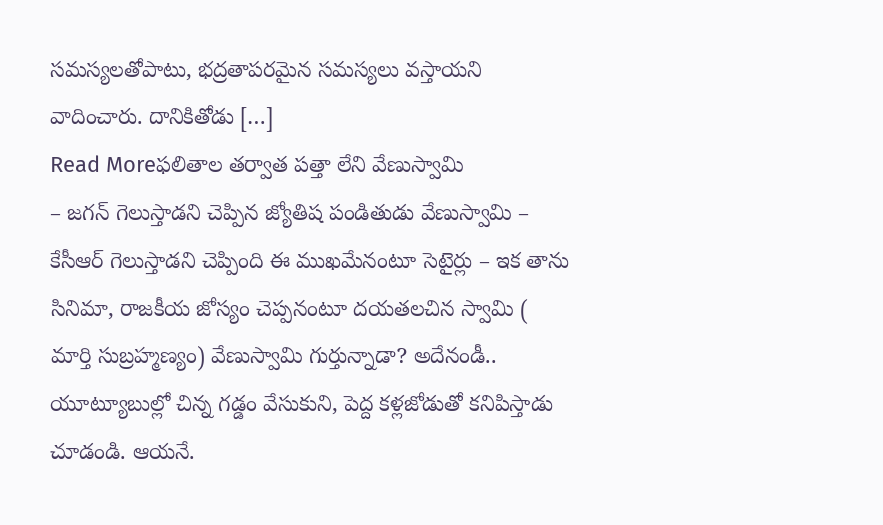సమస్యలతోపాటు, భద్రతాపరమైన సమస్యలు వస్తాయని వాదించారు. దానికితోడు […]
Read Moreఫలితాల తర్వాత పత్తా లేని వేణుస్వామి
– జగన్ గెలుస్తాడని చెప్పిన జ్యోతిష పండితుడు వేణుస్వామి – కేసీఆర్ గెలుస్తాడని చెప్పింది ఈ ముఖమేనంటూ సెటైర్లు – ఇక తాను సినిమా, రాజకీయ జోస్యం చెప్పనంటూ దయతలచిన స్వామి ( మార్తి సుబ్రహ్మణ్యం) వేణుస్వామి గుర్తున్నాడా? అదేనండీ.. యూట్యూబుల్లో చిన్న గడ్డం వేసుకుని, పెద్ద కళ్లజోడుతో కనిపిస్తాడు చూడండి. ఆయనే.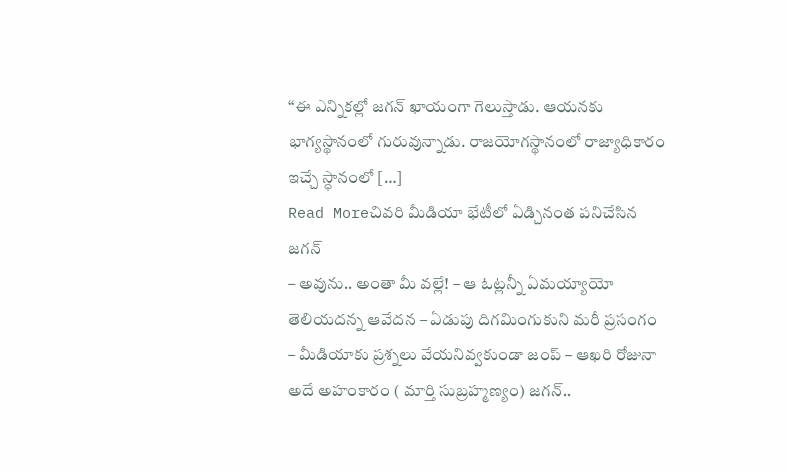‘‘ఈ ఎన్నికల్లో జగన్ ఖాయంగా గెలుస్తాడు. ఆయనకు భాగ్యస్థానంలో గురువున్నాడు. రాజయోగస్థానంలో రాజ్యాధికారం ఇచ్చే స్ధానంలో […]
Read Moreచివరి మీడియా భేటీలో ఏడ్చినంత పనిచేసిన జగన్
– అవును.. అంతా మీ వల్లే! – ఆ ఓట్లన్నీ ఏమయ్యాయో తెలియదన్న ఆవేదన – ఏడుపు దిగమింగుకుని మరీ ప్రసంగం – మీడియాకు ప్రశ్నలు వేయనివ్వకుండా జంప్ – ఆఖరి రోజునా అదే అహంకారం ( మార్తి సుబ్రహ్మణ్యం) జగన్..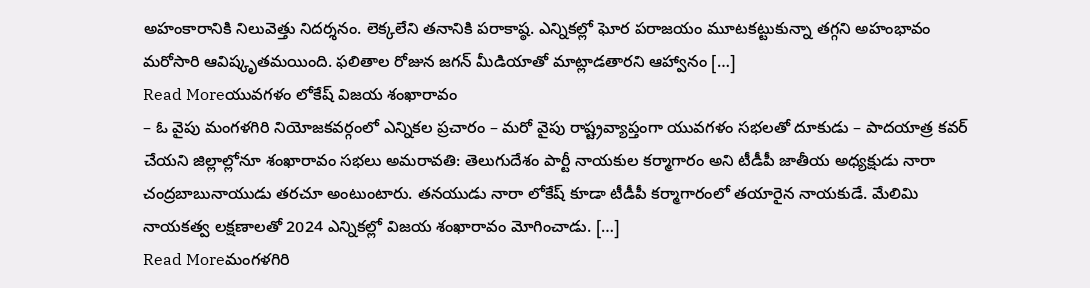అహంకారానికి నిలువెత్తు నిదర్శనం. లెక్కలేని తనానికి పరాకాష్ఠ. ఎన్నికల్లో ఘోర పరాజయం మూటకట్టుకున్నా తగ్గని అహంభావం మరోసారి ఆవిష్కృతమయింది. ఫలితాల రోజున జగన్ మీడియాతో మాట్లాడతారని ఆహ్వానం […]
Read Moreయువగళం లోకేష్ విజయ శంఖారావం
– ఓ వైపు మంగళగిరి నియోజకవర్గంలో ఎన్నికల ప్రచారం – మరో వైపు రాష్ట్రవ్యాప్తంగా యువగళం సభలతో దూకుడు – పాదయాత్ర కవర్ చేయని జిల్లాల్లోనూ శంఖారావం సభలు అమరావతి: తెలుగుదేశం పార్టీ నాయకుల కర్మాగారం అని టీడీపీ జాతీయ అధ్యక్షుడు నారా చంద్రబాబునాయుడు తరచూ అంటుంటారు. తనయుడు నారా లోకేష్ కూడా టీడీపీ కర్మాగారంలో తయారైన నాయకుడే. మేలిమి నాయకత్వ లక్షణాలతో 2024 ఎన్నికల్లో విజయ శంఖారావం మోగించాడు. […]
Read Moreమంగళగిరి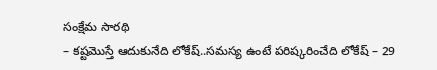సంక్షేమ సారథి
– కష్టమొస్తే ఆదుకునేది లోకేష్..సమస్య ఉంటే పరిష్కరించేది లోకేష్ – 29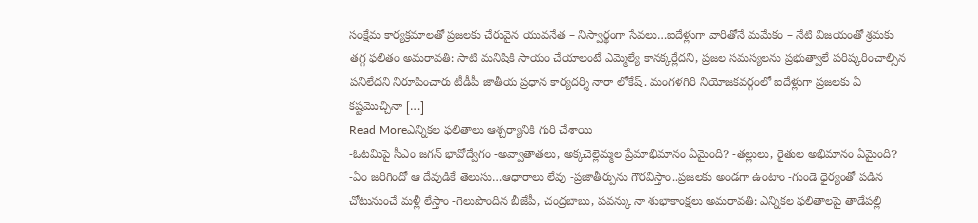సంక్షేమ కార్యక్రమాలతో ప్రజలకు చేరువైన యువనేత – నిస్వార్థంగా సేవలు…ఐదేళ్లుగా వారితోనే మమేకం – నేటి విజయంతో శ్రమకు తగ్గ ఫలితం అమరావతి: సాటి మనిషికి సాయం చేయాలంటే ఎమ్మెల్యే కానక్కర్లేదని, ప్రజల సమస్యలను ప్రభుత్వాలే పరిష్కరించాల్సిన పనిలేదని నిరూపించారు టీడీపీ జాతీయ ప్రధాన కార్యదర్శి నారా లోకేష్. మంగళగిరి నియోజకవర్గంలో ఐదేళ్లుగా ప్రజలకు ఏ కష్టమొచ్చినా […]
Read Moreఎన్నికల ఫలితాలు ఆశ్చర్యానికి గురి చేశాయి
-ఓటమిపై సీఎం జగన్ భావోద్వేగం -అవ్వాతాతలు, అక్కచెల్లెమ్మల ప్రేమాభిమానం ఏమైంది? -తల్లులు, రైతుల అభిమానం ఏమైంది? -ఏం జరిగిందో ఆ దేవుడికే తెలుసు…ఆధారాలు లేవు -ప్రజాతీర్పును గౌరవిస్తాం..ప్రజలకు అండగా ఉంటాం -గుండె ధైర్యంతో పడిన చోటునుంచే మళ్లీ లేస్తాం -గెలుపొందిన బీజేపీ, చంద్రబాబు, పవన్కు నా శుభాకాంక్షలు అమరావతి: ఎన్నికల ఫలితాలపై తాడేపల్లి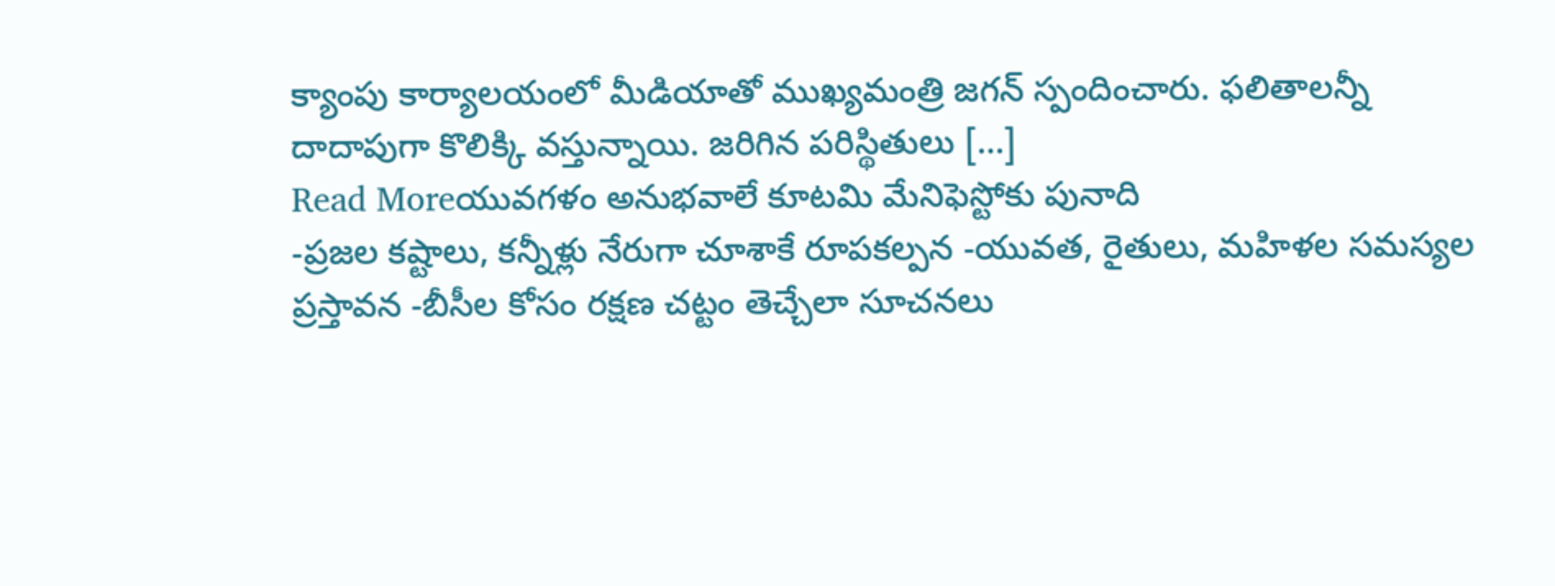క్యాంపు కార్యాలయంలో మీడియాతో ముఖ్యమంత్రి జగన్ స్పందించారు. ఫలితాలన్నీ దాదాపుగా కొలిక్కి వస్తున్నాయి. జరిగిన పరిస్థితులు […]
Read Moreయువగళం అనుభవాలే కూటమి మేనిఫెస్టోకు పునాది
-ప్రజల కష్టాలు, కన్నీళ్లు నేరుగా చూశాకే రూపకల్పన -యువత, రైతులు, మహిళల సమస్యల ప్రస్తావన -బీసీల కోసం రక్షణ చట్టం తెచ్చేలా సూచనలు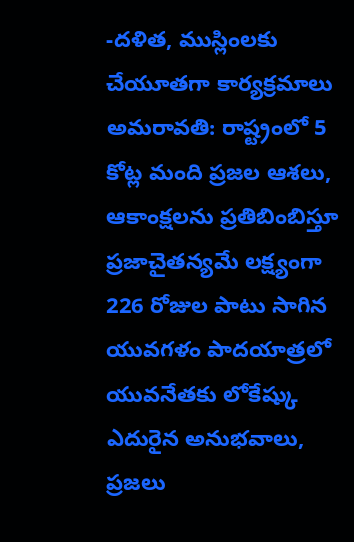-దళిత, ముస్లింలకు చేయూతగా కార్యక్రమాలు అమరావతి: రాష్ట్రంలో 5 కోట్ల మంది ప్రజల ఆశలు, ఆకాంక్షలను ప్రతిబింబిస్తూ ప్రజాచైతన్యమే లక్ష్యంగా 226 రోజుల పాటు సాగిన యువగళం పాదయాత్రలో యువనేతకు లోకేష్కు ఎదురైన అనుభవాలు, ప్రజలు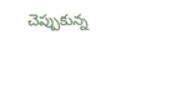చెప్పుకున్న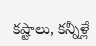కష్టాలు, కన్నీళ్లే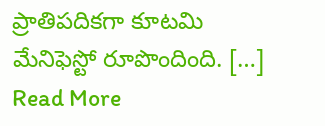ప్రాతిపదికగా కూటమి మేనిఫెస్టో రూపొందింది. […]
Read More